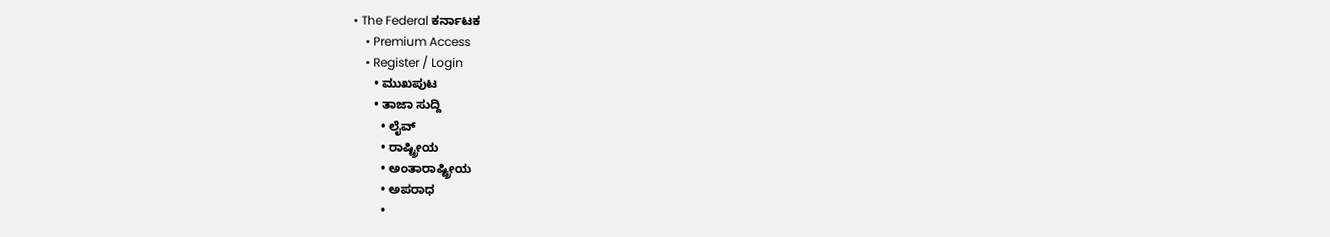• The Federal ಕರ್ನಾಟಕ
    • Premium Access
    • Register / Login
      • ಮುಖಪುಟ
      • ತಾಜಾ ಸುದ್ದಿ
        • ಲೈವ್‌
        • ರಾಷ್ಟ್ರೀಯ
        • ಅಂತಾರಾಷ್ಟ್ರೀಯ
        • ಅಪರಾಧ
        •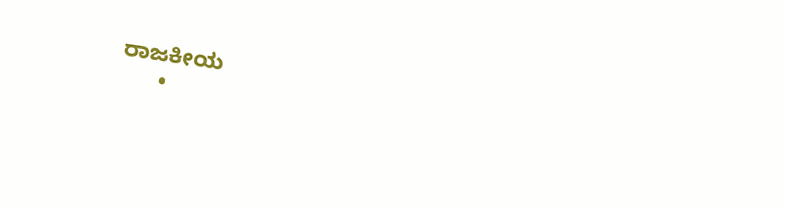ರಾಜಕೀಯ
      •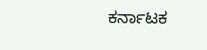ಕರ್ನಾಟಕ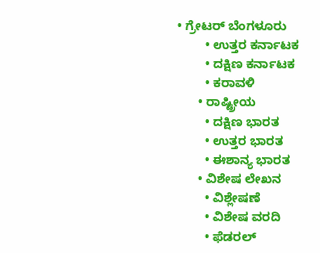• ಗ್ರೇಟರ್ ಬೆಂಗಳೂರು
        • ಉತ್ತರ ಕರ್ನಾಟಕ
        • ದಕ್ಷಿಣ ಕರ್ನಾಟಕ
        • ಕರಾವಳಿ
      • ರಾಷ್ಟ್ರೀಯ
        • ದಕ್ಷಿಣ ಭಾರತ
        • ಉತ್ತರ ಭಾರತ
        • ಈಶಾನ್ಯ ಭಾರತ
      • ವಿಶೇಷ ಲೇಖನ
        • ವಿಶ್ಲೇಷಣೆ
        • ವಿಶೇಷ ವರದಿ
        • ಫೆಡರಲ್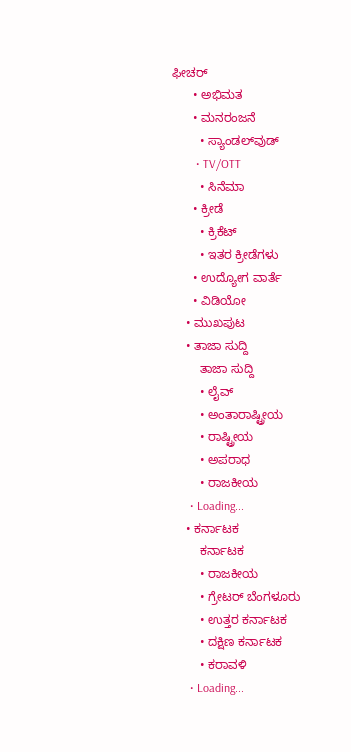ಫೀಚರ್
      • ಅಭಿಮತ
      • ಮನರಂಜನೆ
        • ಸ್ಯಾಂಡಲ್‌ವುಡ್
        • TV/OTT
        • ಸಿನೆಮಾ
      • ಕ್ರೀಡೆ
        • ಕ್ರಿಕೆಟ್
        • ಇತರ ಕ್ರೀಡೆಗಳು
      • ಉದ್ಯೋಗ ವಾರ್ತೆ
      • ವಿಡಿಯೋ
    • ಮುಖಪುಟ
    • ತಾಜಾ ಸುದ್ದಿ
        ತಾಜಾ ಸುದ್ದಿ
        • ಲೈವ್‌
        • ಅಂತಾರಾಷ್ಟ್ರೀಯ
        • ರಾಷ್ಟ್ರೀಯ
        • ಅಪರಾಧ
        • ರಾಜಕೀಯ
      • Loading...
    • ಕರ್ನಾಟಕ
        ಕರ್ನಾಟಕ
        • ರಾಜಕೀಯ
        • ಗ್ರೇಟರ್ ಬೆಂಗಳೂರು
        • ಉತ್ತರ ಕರ್ನಾಟಕ
        • ದಕ್ಷಿಣ ಕರ್ನಾಟಕ
        • ಕರಾವಳಿ
      • Loading...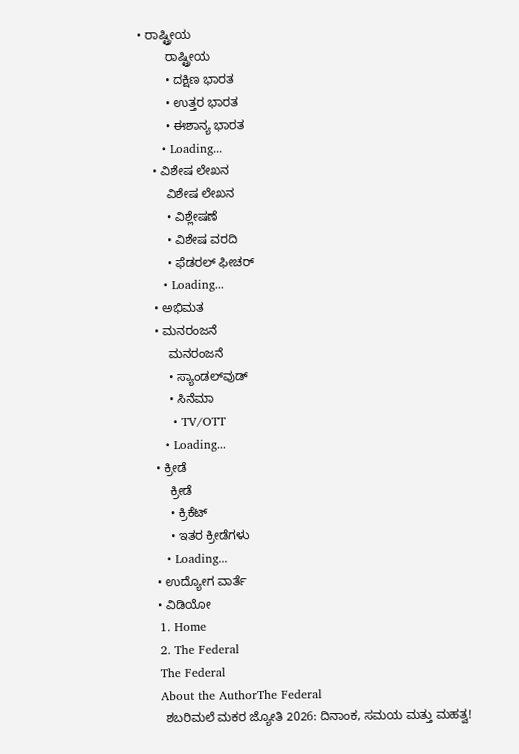• ರಾಷ್ಟ್ರೀಯ
        ರಾಷ್ಟ್ರೀಯ
        • ದಕ್ಷಿಣ ಭಾರತ
        • ಉತ್ತರ ಭಾರತ
        • ಈಶಾನ್ಯ ಭಾರತ
      • Loading...
    • ವಿಶೇಷ ಲೇಖನ
        ವಿಶೇಷ ಲೇಖನ
        • ವಿಶ್ಲೇಷಣೆ
        • ವಿಶೇಷ ವರದಿ
        • ಫೆಡರಲ್ ಫೀಚರ್
      • Loading...
    • ಅಭಿಮತ
    • ಮನರಂಜನೆ
        ಮನರಂಜನೆ
        • ಸ್ಯಾಂಡಲ್‌ವುಡ್
        • ಸಿನೆಮಾ
        • TV/OTT
      • Loading...
    • ಕ್ರೀಡೆ
        ಕ್ರೀಡೆ
        • ಕ್ರಿಕೆಟ್
        • ಇತರ ಕ್ರೀಡೆಗಳು
      • Loading...
    • ಉದ್ಯೋಗ ವಾರ್ತೆ
    • ವಿಡಿಯೋ
    1. Home
    2. The Federal
    The Federal
    About the AuthorThe Federal
      ಶಬರಿಮಲೆ ಮಕರ ಜ್ಯೋತಿ 2026: ದಿನಾಂಕ, ಸಮಯ ಮತ್ತು ಮಹತ್ವ!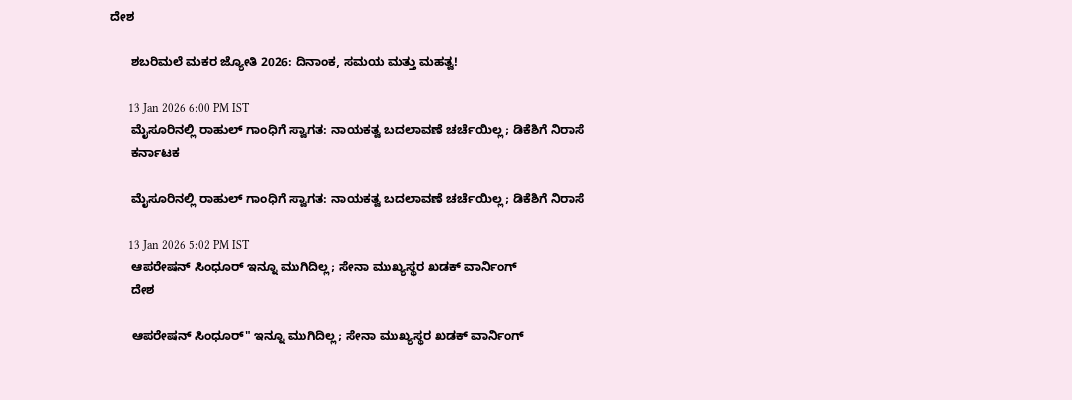ದೇಶ

      ಶಬರಿಮಲೆ ಮಕರ ಜ್ಯೋತಿ 2026: ದಿನಾಂಕ, ಸಮಯ ಮತ್ತು ಮಹತ್ವ!

      13 Jan 2026 6:00 PM IST
      ಮೈಸೂರಿನಲ್ಲಿ ರಾಹುಲ್ ಗಾಂಧಿಗೆ ಸ್ವಾಗತ: ನಾಯಕತ್ವ ಬದಲಾವಣೆ ಚರ್ಚೆಯಿಲ್ಲ; ಡಿಕೆಶಿಗೆ ನಿರಾಸೆ
      ಕರ್ನಾಟಕ

      ಮೈಸೂರಿನಲ್ಲಿ ರಾಹುಲ್ ಗಾಂಧಿಗೆ ಸ್ವಾಗತ: ನಾಯಕತ್ವ ಬದಲಾವಣೆ ಚರ್ಚೆಯಿಲ್ಲ; ಡಿಕೆಶಿಗೆ ನಿರಾಸೆ

      13 Jan 2026 5:02 PM IST
      ಆಪರೇಷನ್ ಸಿಂಧೂರ್ ಇನ್ನೂ ಮುಗಿದಿಲ್ಲ; ಸೇನಾ ಮುಖ್ಯಸ್ಥರ ಖಡಕ್ ವಾರ್ನಿಂಗ್
      ದೇಶ

      ಆಪರೇಷನ್ ಸಿಂಧೂರ್" ಇನ್ನೂ ಮುಗಿದಿಲ್ಲ; ಸೇನಾ ಮುಖ್ಯಸ್ಥರ ಖಡಕ್ ವಾರ್ನಿಂಗ್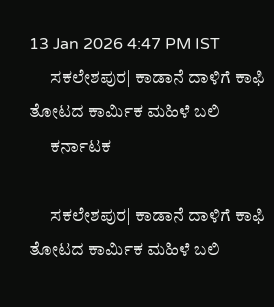13 Jan 2026 4:47 PM IST
      ಸಕಲೇಶಪುರ| ಕಾಡಾನೆ ದಾಳಿಗೆ ಕಾಫಿ ತೋಟದ ಕಾರ್ಮಿಕ ಮಹಿಳೆ ಬಲಿ
      ಕರ್ನಾಟಕ

      ಸಕಲೇಶಪುರ| ಕಾಡಾನೆ ದಾಳಿಗೆ ಕಾಫಿ ತೋಟದ ಕಾರ್ಮಿಕ ಮಹಿಳೆ ಬಲಿ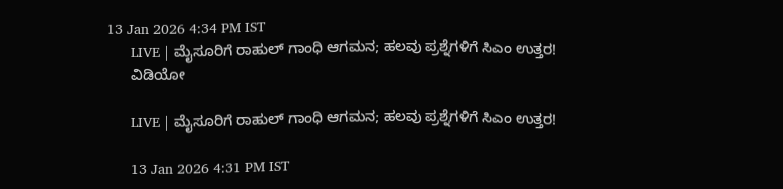13 Jan 2026 4:34 PM IST
      LIVE | ಮೈಸೂರಿಗೆ ರಾಹುಲ್ ಗಾಂಧಿ ಆಗಮನ; ಹಲವು ಪ್ರಶ್ನೆಗಳಿಗೆ ಸಿಎಂ ಉತ್ತರ!
      ವಿಡಿಯೋ

      LIVE | ಮೈಸೂರಿಗೆ ರಾಹುಲ್ ಗಾಂಧಿ ಆಗಮನ; ಹಲವು ಪ್ರಶ್ನೆಗಳಿಗೆ ಸಿಎಂ ಉತ್ತರ!

      13 Jan 2026 4:31 PM IST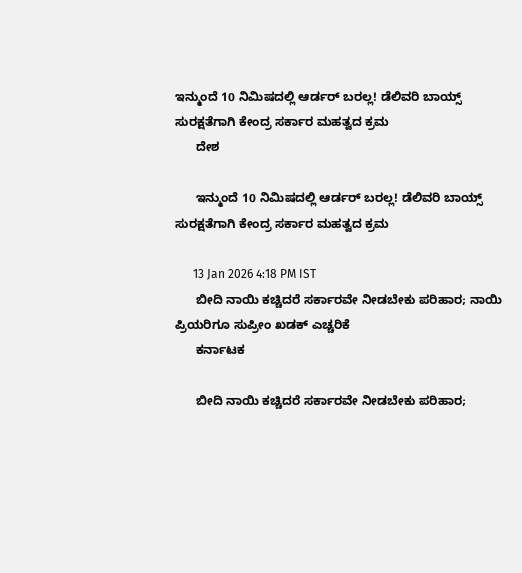ಇನ್ಮುಂದೆ 10 ನಿಮಿಷದಲ್ಲಿ ಆರ್ಡರ್ ಬರಲ್ಲ! ಡೆಲಿವರಿ ಬಾಯ್ಸ್ ಸುರಕ್ಷತೆಗಾಗಿ ಕೇಂದ್ರ ಸರ್ಕಾರ ಮಹತ್ವದ ಕ್ರಮ
      ದೇಶ

      ಇನ್ಮುಂದೆ 10 ನಿಮಿಷದಲ್ಲಿ ಆರ್ಡರ್ ಬರಲ್ಲ! ಡೆಲಿವರಿ ಬಾಯ್ಸ್ ಸುರಕ್ಷತೆಗಾಗಿ ಕೇಂದ್ರ ಸರ್ಕಾರ ಮಹತ್ವದ ಕ್ರಮ

      13 Jan 2026 4:18 PM IST
      ಬೀದಿ ನಾಯಿ ಕಚ್ಚಿದರೆ ಸರ್ಕಾರವೇ ನೀಡಬೇಕು ಪರಿಹಾರ; ನಾಯಿ ಪ್ರಿಯರಿಗೂ ಸುಪ್ರೀಂ ಖಡಕ್ ಎಚ್ಚರಿಕೆ
      ಕರ್ನಾಟಕ

      ಬೀದಿ ನಾಯಿ ಕಚ್ಚಿದರೆ ಸರ್ಕಾರವೇ ನೀಡಬೇಕು ಪರಿಹಾರ;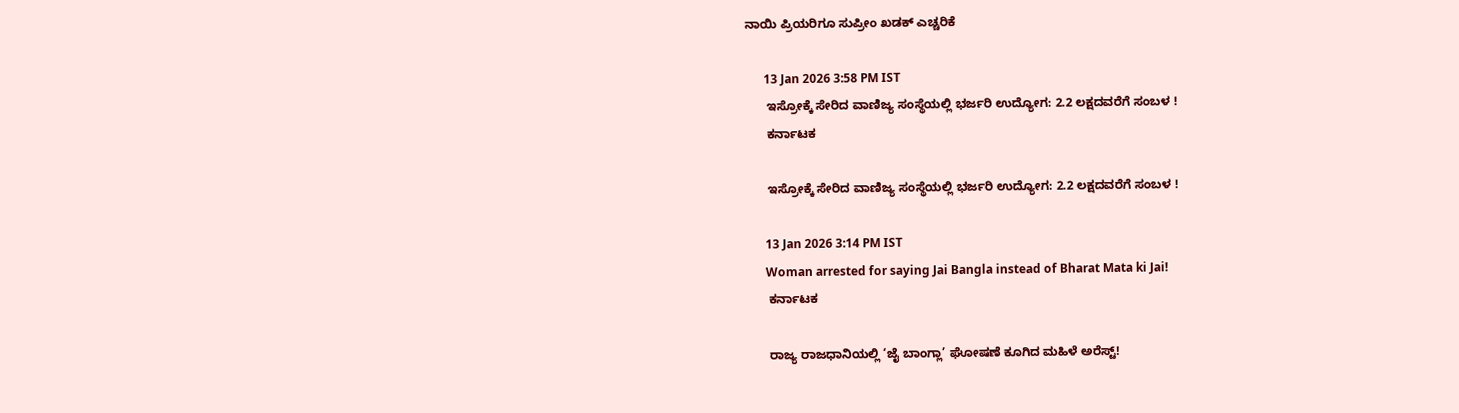ನಾಯಿ ಪ್ರಿಯರಿಗೂ ಸುಪ್ರೀಂ ಖಡಕ್ ಎಚ್ಚರಿಕೆ

      13 Jan 2026 3:58 PM IST
      ಇಸ್ರೋಕ್ಕೆ ಸೇರಿದ ವಾಣಿಜ್ಯ ಸಂಸ್ಥೆಯಲ್ಲಿ ಭರ್ಜರಿ ಉದ್ಯೋಗ: 2.2 ಲಕ್ಷದವರೆಗೆ ಸಂಬಳ !
      ಕರ್ನಾಟಕ

      ಇಸ್ರೋಕ್ಕೆ ಸೇರಿದ ವಾಣಿಜ್ಯ ಸಂಸ್ಥೆಯಲ್ಲಿ ಭರ್ಜರಿ ಉದ್ಯೋಗ: 2.2 ಲಕ್ಷದವರೆಗೆ ಸಂಬಳ !

      13 Jan 2026 3:14 PM IST
      Woman arrested for saying Jai Bangla instead of Bharat Mata ki Jai!
      ಕರ್ನಾಟಕ

      ರಾಜ್ಯ ರಾಜಧಾನಿಯಲ್ಲಿ ‘ಜೈ ಬಾಂಗ್ಲಾ’ ಘೋಷಣೆ ಕೂಗಿದ ಮಹಿಳೆ ಅರೆಸ್ಟ್!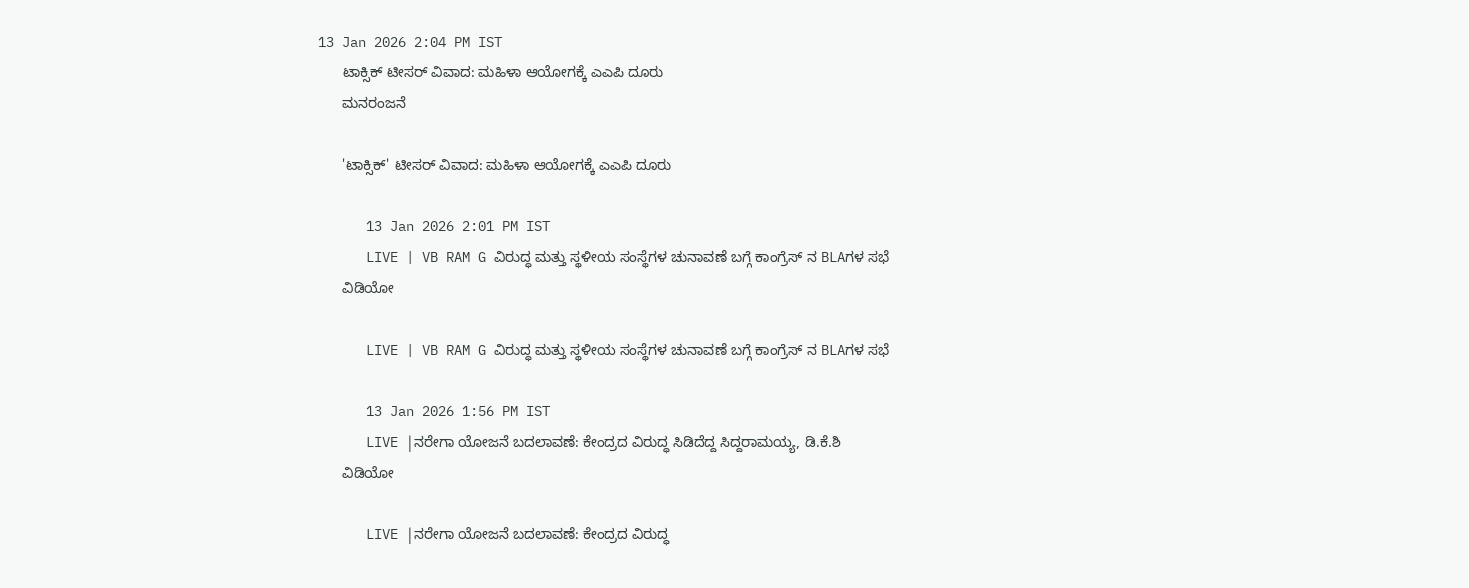13 Jan 2026 2:04 PM IST
      ಟಾಕ್ಸಿಕ್ ಟೀಸರ್ ವಿವಾದ: ಮಹಿಳಾ ಆಯೋಗಕ್ಕೆ ಎಎಪಿ ದೂರು
      ಮನರಂಜನೆ

      'ಟಾಕ್ಸಿಕ್' ಟೀಸರ್ ವಿವಾದ: ಮಹಿಳಾ ಆಯೋಗಕ್ಕೆ ಎಎಪಿ ದೂರು

      13 Jan 2026 2:01 PM IST
      LIVE | VB RAM G ವಿರುದ್ಧ ಮತ್ತು ಸ್ಥಳೀಯ ಸಂಸ್ಥೆಗಳ ಚುನಾವಣೆ ಬಗ್ಗೆ ಕಾಂಗ್ರೆಸ್ ನ BLAಗಳ ಸಭೆ
      ವಿಡಿಯೋ

      LIVE | VB RAM G ವಿರುದ್ಧ ಮತ್ತು ಸ್ಥಳೀಯ ಸಂಸ್ಥೆಗಳ ಚುನಾವಣೆ ಬಗ್ಗೆ ಕಾಂಗ್ರೆಸ್ ನ BLAಗಳ ಸಭೆ

      13 Jan 2026 1:56 PM IST
      LIVE |ನರೇಗಾ ಯೋಜನೆ ಬದಲಾವಣೆ: ಕೇಂದ್ರದ ವಿರುದ್ಧ ಸಿಡಿದೆದ್ದ ಸಿದ್ದರಾಮಯ್ಯ, ಡಿ.ಕೆ.ಶಿ
      ವಿಡಿಯೋ

      LIVE |ನರೇಗಾ ಯೋಜನೆ ಬದಲಾವಣೆ: ಕೇಂದ್ರದ ವಿರುದ್ಧ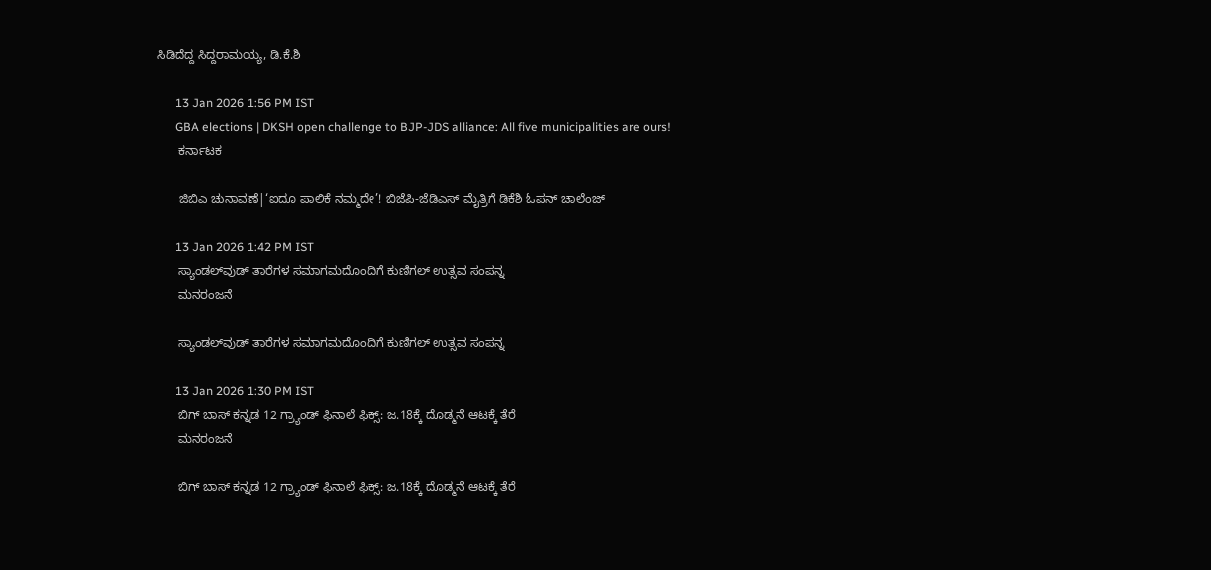ಸಿಡಿದೆದ್ದ ಸಿದ್ದರಾಮಯ್ಯ, ಡಿ.ಕೆ.ಶಿ

      13 Jan 2026 1:56 PM IST
      GBA elections | DKSH open challenge to BJP-JDS alliance: All five municipalities are ours!
      ಕರ್ನಾಟಕ

      ಜಿಬಿಎ ಚುನಾವಣೆ|‘ಐದೂ ಪಾಲಿಕೆ ನಮ್ಮದೇ’! ಬಿಜೆಪಿ-ಜೆಡಿಎಸ್ ಮೈತ್ರಿಗೆ ಡಿಕೆಶಿ ಓಪನ್ ಚಾಲೆಂಜ್

      13 Jan 2026 1:42 PM IST
      ಸ್ಯಾಂಡಲ್‌ವುಡ್ ತಾರೆಗಳ ಸಮಾಗಮದೊಂದಿಗೆ ಕುಣಿಗಲ್ ಉತ್ಸವ ಸಂಪನ್ನ
      ಮನರಂಜನೆ

      ಸ್ಯಾಂಡಲ್‌ವುಡ್ ತಾರೆಗಳ ಸಮಾಗಮದೊಂದಿಗೆ ಕುಣಿಗಲ್ ಉತ್ಸವ ಸಂಪನ್ನ

      13 Jan 2026 1:30 PM IST
      ಬಿಗ್ ಬಾಸ್ ಕನ್ನಡ 12 ಗ್ರ್ಯಾಂಡ್ ಫಿನಾಲೆ ಫಿಕ್ಸ್: ಜ.18ಕ್ಕೆ ದೊಡ್ಮನೆ ಆಟಕ್ಕೆ ತೆರೆ
      ಮನರಂಜನೆ

      ಬಿಗ್ ಬಾಸ್ ಕನ್ನಡ 12 ಗ್ರ್ಯಾಂಡ್ ಫಿನಾಲೆ ಫಿಕ್ಸ್: ಜ.18ಕ್ಕೆ ದೊಡ್ಮನೆ ಆಟಕ್ಕೆ ತೆರೆ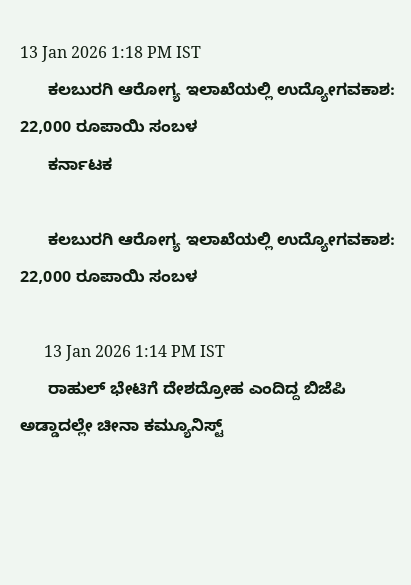13 Jan 2026 1:18 PM IST
      ಕಲಬುರಗಿ ಆರೋಗ್ಯ ಇಲಾಖೆಯಲ್ಲಿ ಉದ್ಯೋಗವಕಾಶ: 22,000 ರೂಪಾಯಿ ಸಂಬಳ
      ಕರ್ನಾಟಕ

      ಕಲಬುರಗಿ ಆರೋಗ್ಯ ಇಲಾಖೆಯಲ್ಲಿ ಉದ್ಯೋಗವಕಾಶ: 22,000 ರೂಪಾಯಿ ಸಂಬಳ

      13 Jan 2026 1:14 PM IST
      ರಾಹುಲ್ ಭೇಟಿಗೆ ದೇಶದ್ರೋಹ ಎಂದಿದ್ದ ಬಿಜೆಪಿ ಅಡ್ಡಾದಲ್ಲೇ ಚೀನಾ ಕಮ್ಯೂನಿಸ್ಟ್‌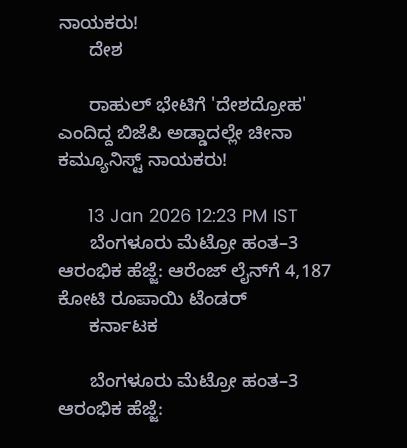ನಾಯಕರು!
      ದೇಶ

      ರಾಹುಲ್ ಭೇಟಿಗೆ 'ದೇಶದ್ರೋಹ' ಎಂದಿದ್ದ ಬಿಜೆಪಿ ಅಡ್ಡಾದಲ್ಲೇ ಚೀನಾ ಕಮ್ಯೂನಿಸ್ಟ್‌ ನಾಯಕರು!

      13 Jan 2026 12:23 PM IST
      ಬೆಂಗಳೂರು ಮೆಟ್ರೋ ಹಂತ–3 ಆರಂಭಿಕ ಹೆಜ್ಜೆ: ಆರೆಂಜ್ ಲೈನ್‌ಗೆ 4,187 ಕೋಟಿ ರೂಪಾಯಿ ಟೆಂಡರ್
      ಕರ್ನಾಟಕ

      ಬೆಂಗಳೂರು ಮೆಟ್ರೋ ಹಂತ–3 ಆರಂಭಿಕ ಹೆಜ್ಜೆ: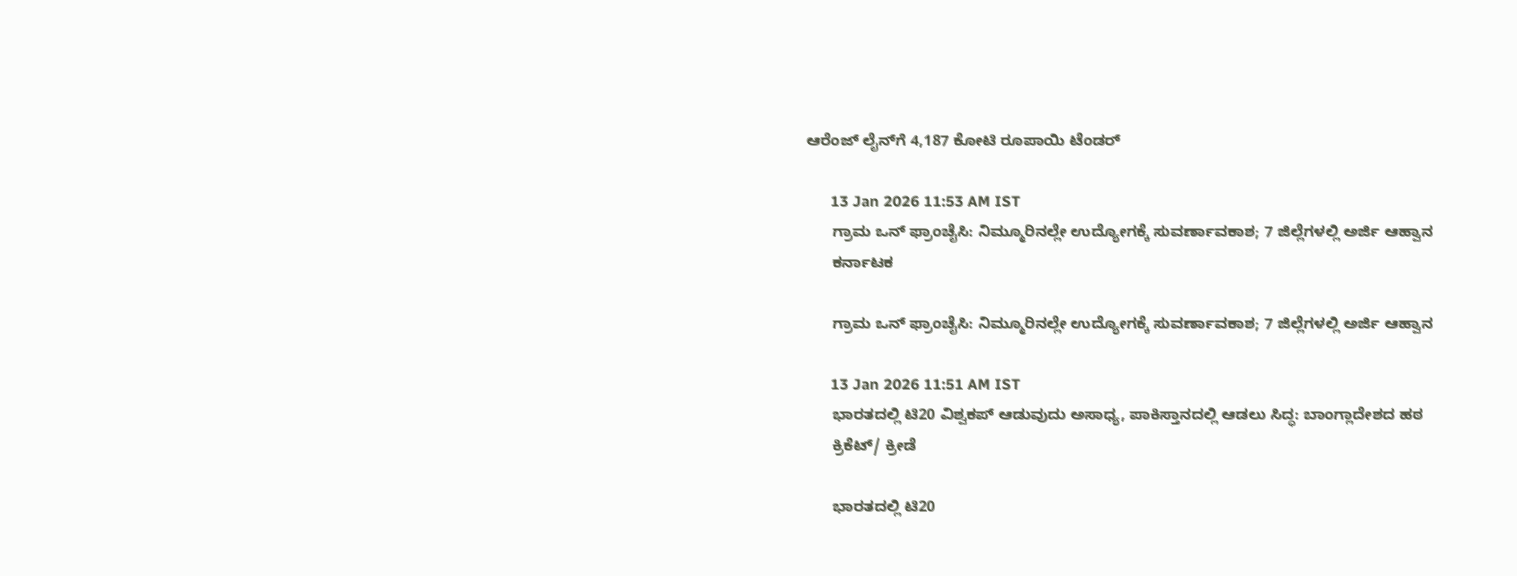ಆರೆಂಜ್ ಲೈನ್‌ಗೆ 4,187 ಕೋಟಿ ರೂಪಾಯಿ ಟೆಂಡರ್

      13 Jan 2026 11:53 AM IST
      ಗ್ರಾಮ ಒನ್ ಫ್ರಾಂಚೈಸಿ: ನಿಮ್ಮೂರಿನಲ್ಲೇ ಉದ್ಯೋಗಕ್ಕೆ ಸುವರ್ಣಾವಕಾಶ; 7 ಜಿಲ್ಲೆಗಳಲ್ಲಿ ಅರ್ಜಿ ಆಹ್ವಾನ
      ಕರ್ನಾಟಕ

      ಗ್ರಾಮ ಒನ್ ಫ್ರಾಂಚೈಸಿ: ನಿಮ್ಮೂರಿನಲ್ಲೇ ಉದ್ಯೋಗಕ್ಕೆ ಸುವರ್ಣಾವಕಾಶ; 7 ಜಿಲ್ಲೆಗಳಲ್ಲಿ ಅರ್ಜಿ ಆಹ್ವಾನ

      13 Jan 2026 11:51 AM IST
      ಭಾರತದಲ್ಲಿ ಟಿ20 ವಿಶ್ವಕಪ್ ಆಡುವುದು ಅಸಾಧ್ಯ, ಪಾಕಿಸ್ತಾನದಲ್ಲಿ ಆಡಲು ಸಿದ್ಧ: ಬಾಂಗ್ಲಾದೇಶದ ಹಠ
      ಕ್ರಿಕೆಟ್/ ಕ್ರೀಡೆ

      ಭಾರತದಲ್ಲಿ ಟಿ20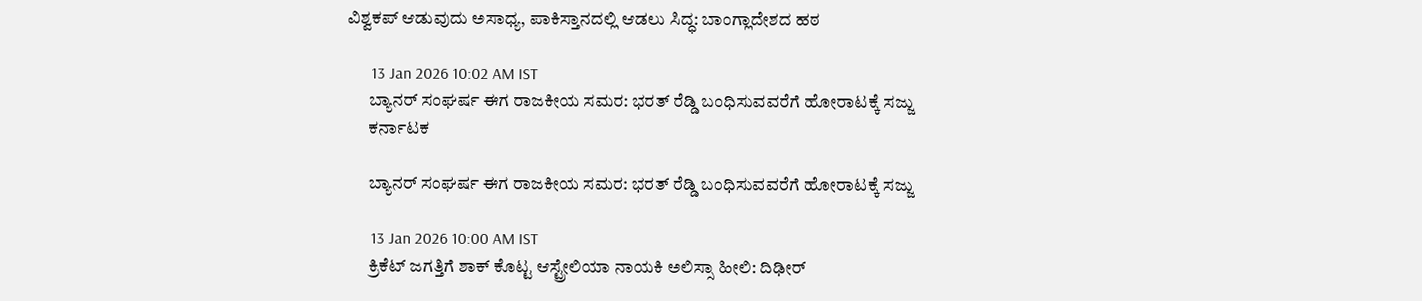ವಿಶ್ವಕಪ್ ಆಡುವುದು ಅಸಾಧ್ಯ, ಪಾಕಿಸ್ತಾನದಲ್ಲಿ ಆಡಲು ಸಿದ್ಧ: ಬಾಂಗ್ಲಾದೇಶದ ಹಠ

      13 Jan 2026 10:02 AM IST
      ಬ್ಯಾನರ್ ಸಂಘರ್ಷ ಈಗ ರಾಜಕೀಯ ಸಮರ: ಭರತ್ ರೆಡ್ಡಿ ಬಂಧಿಸುವವರೆಗೆ ಹೋರಾಟಕ್ಕೆ ಸಜ್ಜು
      ಕರ್ನಾಟಕ

      ಬ್ಯಾನರ್ ಸಂಘರ್ಷ ಈಗ ರಾಜಕೀಯ ಸಮರ: ಭರತ್ ರೆಡ್ಡಿ ಬಂಧಿಸುವವರೆಗೆ ಹೋರಾಟಕ್ಕೆ ಸಜ್ಜು

      13 Jan 2026 10:00 AM IST
      ಕ್ರಿಕೆಟ್ ಜಗತ್ತಿಗೆ ಶಾಕ್ ಕೊಟ್ಟ ಆಸ್ಟ್ರೇಲಿಯಾ ನಾಯಕಿ ಅಲಿಸ್ಸಾ ಹೀಲಿ: ದಿಢೀರ್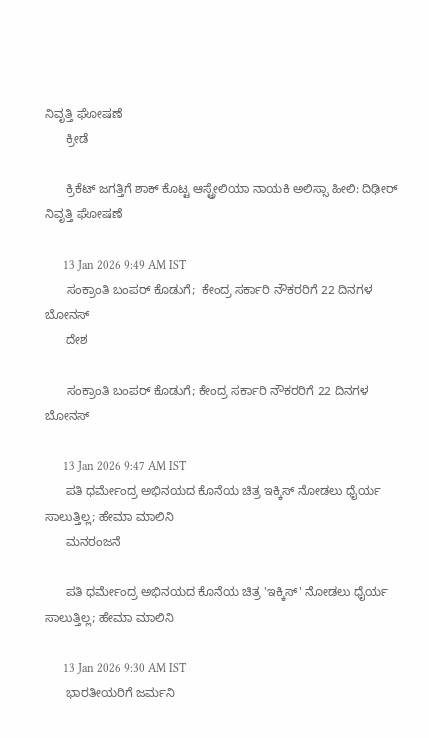ನಿವೃತ್ತಿ ಘೋಷಣೆ
      ಕ್ರೀಡೆ

      ಕ್ರಿಕೆಟ್ ಜಗತ್ತಿಗೆ ಶಾಕ್ ಕೊಟ್ಟ ಆಸ್ಟ್ರೇಲಿಯಾ ನಾಯಕಿ ಅಲಿಸ್ಸಾ ಹೀಲಿ: ದಿಢೀರ್ ನಿವೃತ್ತಿ ಘೋಷಣೆ

      13 Jan 2026 9:49 AM IST
      ಸಂಕ್ರಾಂತಿ ಬಂಪರ್ ಕೊಡುಗೆ;  ಕೇಂದ್ರ ಸರ್ಕಾರಿ ನೌಕರರಿಗೆ 22 ದಿನಗಳ ಬೋನಸ್
      ದೇಶ

      ಸಂಕ್ರಾಂತಿ ಬಂಪರ್ ಕೊಡುಗೆ; ಕೇಂದ್ರ ಸರ್ಕಾರಿ ನೌಕರರಿಗೆ 22 ದಿನಗಳ ಬೋನಸ್

      13 Jan 2026 9:47 AM IST
      ಪತಿ ಧರ್ಮೇಂದ್ರ ಅಭಿನಯದ ಕೊನೆಯ ಚಿತ್ರ ಇಕ್ಕಿಸ್ ನೋಡಲು ಧೈರ್ಯ ಸಾಲುತ್ತಿಲ್ಲ; ಹೇಮಾ ಮಾಲಿನಿ
      ಮನರಂಜನೆ

      ಪತಿ ಧರ್ಮೇಂದ್ರ ಅಭಿನಯದ ಕೊನೆಯ ಚಿತ್ರ 'ಇಕ್ಕಿಸ್' ನೋಡಲು ಧೈರ್ಯ ಸಾಲುತ್ತಿಲ್ಲ; ಹೇಮಾ ಮಾಲಿನಿ

      13 Jan 2026 9:30 AM IST
      ಭಾರತೀಯರಿಗೆ ಜರ್ಮನಿ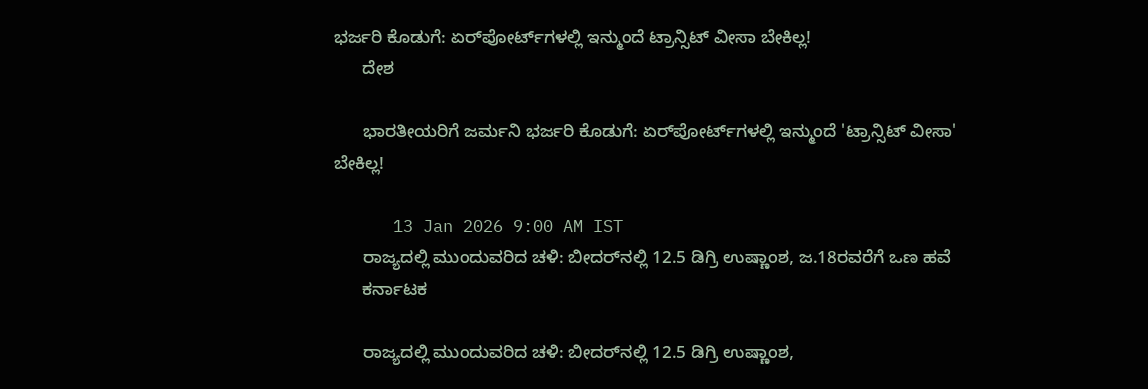ಭರ್ಜರಿ ಕೊಡುಗೆ: ಏರ್‌ಪೋರ್ಟ್‌ಗಳಲ್ಲಿ ಇನ್ಮುಂದೆ ಟ್ರಾನ್ಸಿಟ್ ವೀಸಾ ಬೇಕಿಲ್ಲ!
      ದೇಶ

      ಭಾರತೀಯರಿಗೆ ಜರ್ಮನಿ ಭರ್ಜರಿ ಕೊಡುಗೆ: ಏರ್‌ಪೋರ್ಟ್‌ಗಳಲ್ಲಿ ಇನ್ಮುಂದೆ 'ಟ್ರಾನ್ಸಿಟ್ ವೀಸಾ' ಬೇಕಿಲ್ಲ!

      13 Jan 2026 9:00 AM IST
      ರಾಜ್ಯದಲ್ಲಿ ಮುಂದುವರಿದ ಚಳಿ: ಬೀದರ್‌ನಲ್ಲಿ 12.5 ಡಿಗ್ರಿ ಉಷ್ಣಾಂಶ, ಜ.18ರವರೆಗೆ ಒಣ ಹವೆ
      ಕರ್ನಾಟಕ

      ರಾಜ್ಯದಲ್ಲಿ ಮುಂದುವರಿದ ಚಳಿ: ಬೀದರ್‌ನಲ್ಲಿ 12.5 ಡಿಗ್ರಿ ಉಷ್ಣಾಂಶ,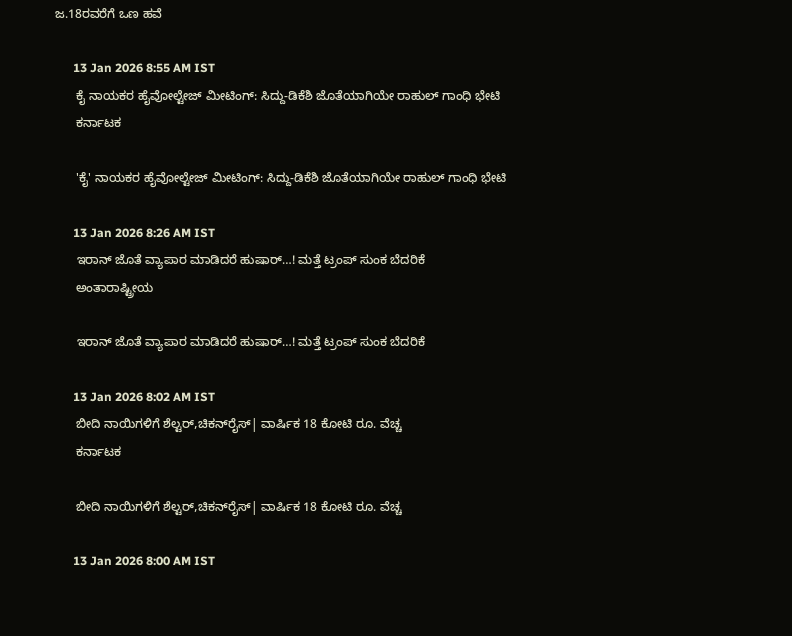ಜ.18ರವರೆಗೆ ಒಣ ಹವೆ

      13 Jan 2026 8:55 AM IST
      ಕೈ ನಾಯಕರ ಹೈವೋಲ್ಟೇಜ್ ಮೀಟಿಂಗ್: ಸಿದ್ದು-ಡಿಕೆಶಿ ಜೊತೆಯಾಗಿಯೇ ರಾಹುಲ್ ಗಾಂಧಿ ಭೇಟಿ
      ಕರ್ನಾಟಕ

      'ಕೈ' ನಾಯಕರ ಹೈವೋಲ್ಟೇಜ್ ಮೀಟಿಂಗ್: ಸಿದ್ದು-ಡಿಕೆಶಿ ಜೊತೆಯಾಗಿಯೇ ರಾಹುಲ್ ಗಾಂಧಿ ಭೇಟಿ

      13 Jan 2026 8:26 AM IST
      ಇರಾನ್ ಜೊತೆ ವ್ಯಾಪಾರ ಮಾಡಿದರೆ ಹುಷಾರ್‌…! ಮತ್ತೆ ಟ್ರಂಪ್‌ ಸುಂಕ ಬೆದರಿಕೆ
      ಅಂತಾರಾಷ್ಟ್ರೀಯ

      ಇರಾನ್ ಜೊತೆ ವ್ಯಾಪಾರ ಮಾಡಿದರೆ ಹುಷಾರ್‌…! ಮತ್ತೆ ಟ್ರಂಪ್‌ ಸುಂಕ ಬೆದರಿಕೆ

      13 Jan 2026 8:02 AM IST
      ಬೀದಿ ನಾಯಿಗಳಿಗೆ ಶೆಲ್ಟರ್‌,ಚಿಕನ್‌ರೈಸ್‌| ವಾರ್ಷಿಕ 18 ಕೋಟಿ ರೂ. ವೆಚ್ಚ
      ಕರ್ನಾಟಕ

      ಬೀದಿ ನಾಯಿಗಳಿಗೆ ಶೆಲ್ಟರ್‌,ಚಿಕನ್‌ರೈಸ್‌| ವಾರ್ಷಿಕ 18 ಕೋಟಿ ರೂ. ವೆಚ್ಚ

      13 Jan 2026 8:00 AM IST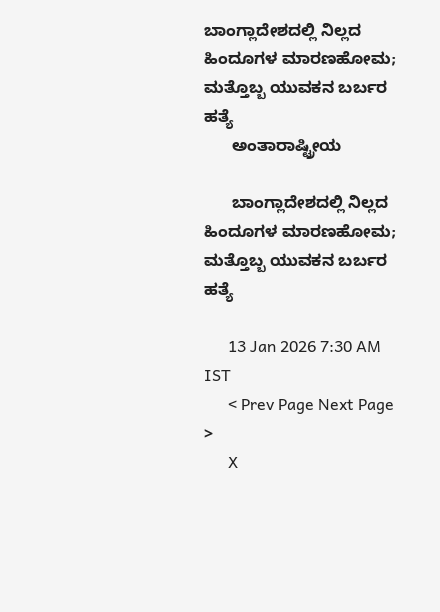ಬಾಂಗ್ಲಾದೇಶದಲ್ಲಿ ನಿಲ್ಲದ ಹಿಂದೂಗಳ ಮಾರಣಹೋಮ; ಮತ್ತೊಬ್ಬ ಯುವಕನ ಬರ್ಬರ ಹತ್ಯೆ
      ಅಂತಾರಾಷ್ಟ್ರೀಯ

      ಬಾಂಗ್ಲಾದೇಶದಲ್ಲಿ ನಿಲ್ಲದ ಹಿಂದೂಗಳ ಮಾರಣಹೋಮ; ಮತ್ತೊಬ್ಬ ಯುವಕನ ಬರ್ಬರ ಹತ್ಯೆ

      13 Jan 2026 7:30 AM IST
      < Prev Page Next Page  >
      X